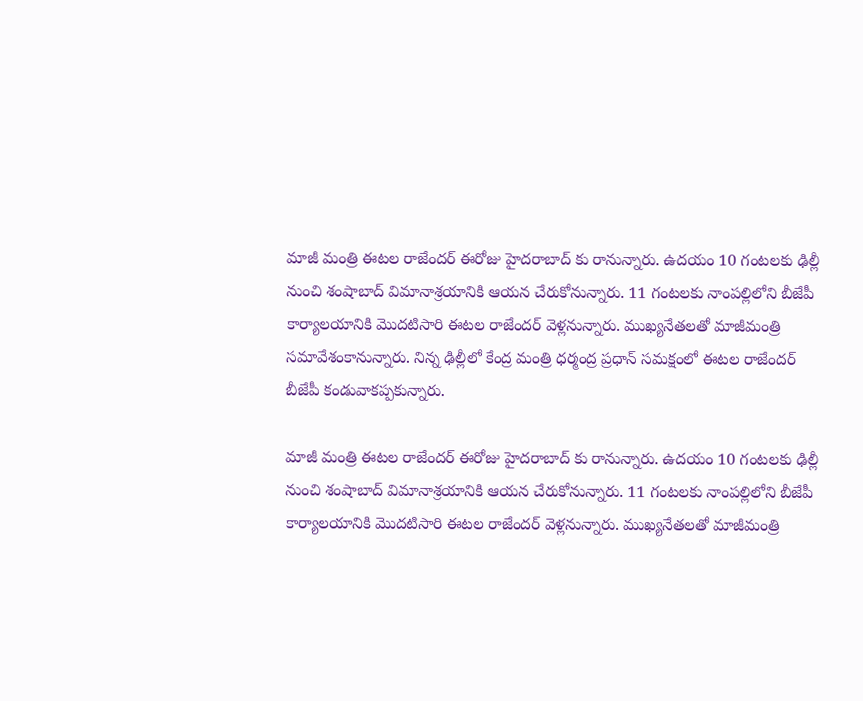మాజీ మంత్రి ఈటల రాజేందర్ ఈరోజు హైదరాబాద్ కు రానున్నారు. ఉదయం 10 గంటలకు ఢిల్లీ నుంచి శంషాబాద్ విమానాశ్రయానికి ఆయన చేరుకోనున్నారు. 11 గంటలకు నాంపల్లిలోని బీజేపీ కార్యాలయానికి మొదటిసారి ఈటల రాజేందర్ వెళ్లనున్నారు. ముఖ్యనేతలతో మాజీమంత్రి సమావేశంకానున్నారు. నిన్న ఢిల్లీలో కేంద్ర మంత్రి ధర్మంద్ర ప్రధాన్ సమక్షంలో ఈటల రాజేందర్ బీజేపీ కండువాకప్పకున్నారు.

మాజీ మంత్రి ఈటల రాజేందర్ ఈరోజు హైదరాబాద్ కు రానున్నారు. ఉదయం 10 గంటలకు ఢిల్లీ నుంచి శంషాబాద్ విమానాశ్రయానికి ఆయన చేరుకోనున్నారు. 11 గంటలకు నాంపల్లిలోని బీజేపీ కార్యాలయానికి మొదటిసారి ఈటల రాజేందర్ వెళ్లనున్నారు. ముఖ్యనేతలతో మాజీమంత్రి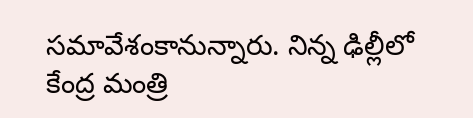సమావేశంకానున్నారు. నిన్న ఢిల్లీలో కేంద్ర మంత్రి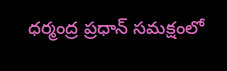ధర్మంద్ర ప్రధాన్ సమక్షంలో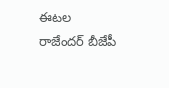ఈటల రాజేందర్ బీజేపీ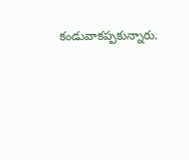కండువాకప్పకున్నారు.